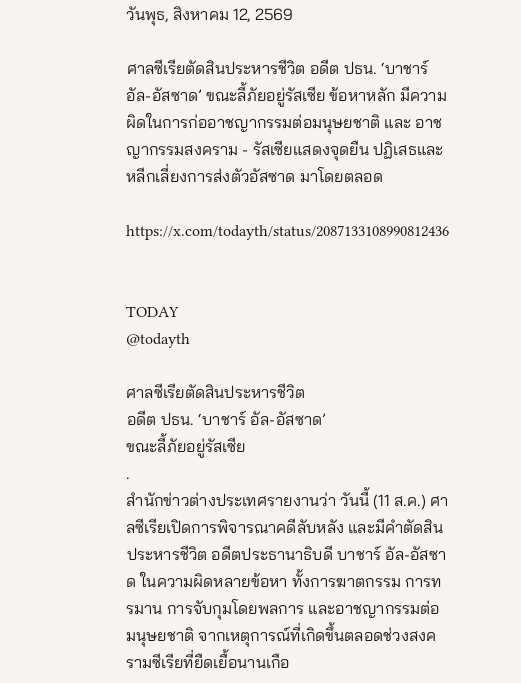วันพุธ, สิงหาคม 12, 2569

ศาลซีเรียตัดสินประหารชีวิต อดีต ปธน. ‘บาชาร์ อัล-อัสซาด’ ขณะลี้ภัยอยู่รัสเซีย ข้อหาหลัก มีความผิดในการก่ออาชญากรรมต่อมนุษยชาติ และ อาชญากรรมสงคราม - รัสเซียแสดงจุดยืน ปฏิเสธและหลีกเลี่ยงการส่งตัวอัสซาด มาโดยตลอด

https://x.com/todayth/status/2087133108990812436


TODAY
@todayth

ศาลซีเรียตัดสินประหารชีวิต
อดีต ปธน. ‘บาชาร์ อัล-อัสซาด’
ขณะลี้ภัยอยู่รัสเซีย
.
สำนักข่าวต่างประเทศรายงานว่า วันนี้ (11 ส.ค.) ศาลซีเรียเปิดการพิจารณาคดีลับหลัง และมีคำตัดสินประหารชีวิต อดีตประธานาธิบดี บาชาร์ อัล-อัสซาด ในความผิดหลายข้อหา ทั้งการฆาตกรรม การทรมาน การจับกุมโดยพลการ และอาชญากรรมต่อมนุษยชาติ จากเหตุการณ์ที่เกิดขึ้นตลอดช่วงสงครามซีเรียที่ยืดเยื้อนานเกือ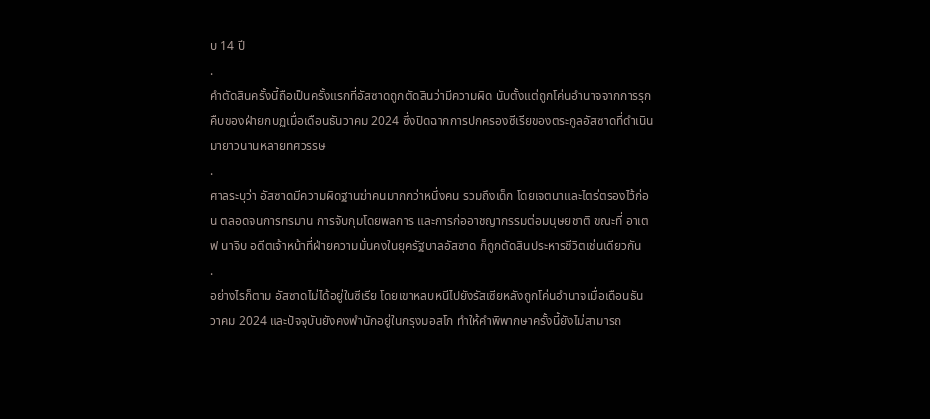บ 14 ปี
.
คำตัดสินครั้งนี้ถือเป็นครั้งแรกที่อัสซาดถูกตัดสินว่ามีความผิด นับตั้งแต่ถูกโค่นอำนาจจากการรุกคืบของฝ่ายกบฏเมื่อเดือนธันวาคม 2024 ซึ่งปิดฉากการปกครองซีเรียของตระกูลอัสซาดที่ดำเนินมายาวนานหลายทศวรรษ
.
ศาลระบุว่า อัสซาดมีความผิดฐานฆ่าคนมากกว่าหนึ่งคน รวมถึงเด็ก โดยเจตนาและไตร่ตรองไว้ก่อน ตลอดจนการทรมาน การจับกุมโดยพลการ และการก่ออาชญากรรมต่อมนุษยชาติ ขณะที่ อาเตฟ นาจิบ อดีตเจ้าหน้าที่ฝ่ายความมั่นคงในยุครัฐบาลอัสซาด ก็ถูกตัดสินประหารชีวิตเช่นเดียวกัน
.
อย่างไรก็ตาม อัสซาดไม่ได้อยู่ในซีเรีย โดยเขาหลบหนีไปยังรัสเซียหลังถูกโค่นอำนาจเมื่อเดือนธันวาคม 2024 และปัจจุบันยังคงพำนักอยู่ในกรุงมอสโก ทำให้คำพิพากษาครั้งนี้ยังไม่สามารถ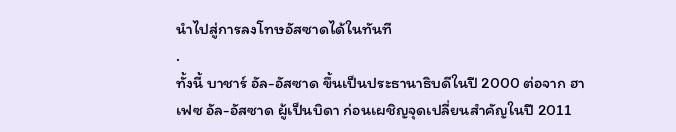นำไปสู่การลงโทษอัสซาดได้ในทันที
.
ทั้งนี้ บาชาร์ อัล-อัสซาด ขึ้นเป็นประธานาธิบดีในปี 2000 ต่อจาก ฮาเฟซ อัล-อัสซาด ผู้เป็นบิดา ก่อนเผชิญจุดเปลี่ยนสำคัญในปี 2011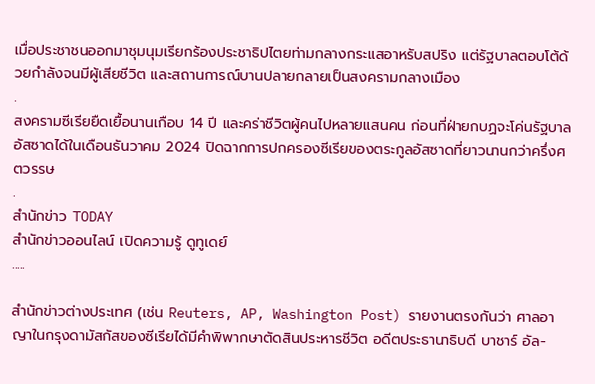เมื่อประชาชนออกมาชุมนุมเรียกร้องประชาธิปไตยท่ามกลางกระแสอาหรับสปริง แต่รัฐบาลตอบโต้ด้วยกำลังจนมีผู้เสียชีวิต และสถานการณ์บานปลายกลายเป็นสงครามกลางเมือง
.
สงครามซีเรียยืดเยื้อนานเกือบ 14 ปี และคร่าชีวิตผู้คนไปหลายแสนคน ก่อนที่ฝ่ายกบฏจะโค่นรัฐบาลอัสซาดได้ในเดือนธันวาคม 2024 ปิดฉากการปกครองซีเรียของตระกูลอัสซาดที่ยาวนานกว่าครึ่งศตวรรษ
.
สำนักข่าว TODAY
สำนักข่าวออนไลน์ เปิดความรู้ ดูทูเดย์
.....

สำนักข่าวต่างประเทศ (เช่น Reuters, AP, Washington Post) รายงานตรงกันว่า ศาลอาญาในกรุงดามัสกัสของซีเรียได้มีคำพิพากษาตัดสินประหารชีวิต อดีตประธานาธิบดี บาชาร์ อัล-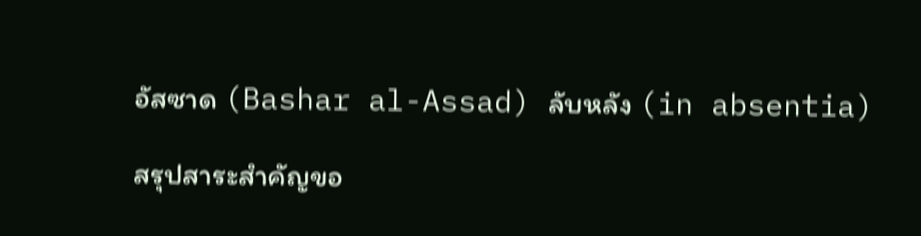อัสซาด (Bashar al-Assad) ลับหลัง (in absentia)

สรุปสาระสำคัญขอ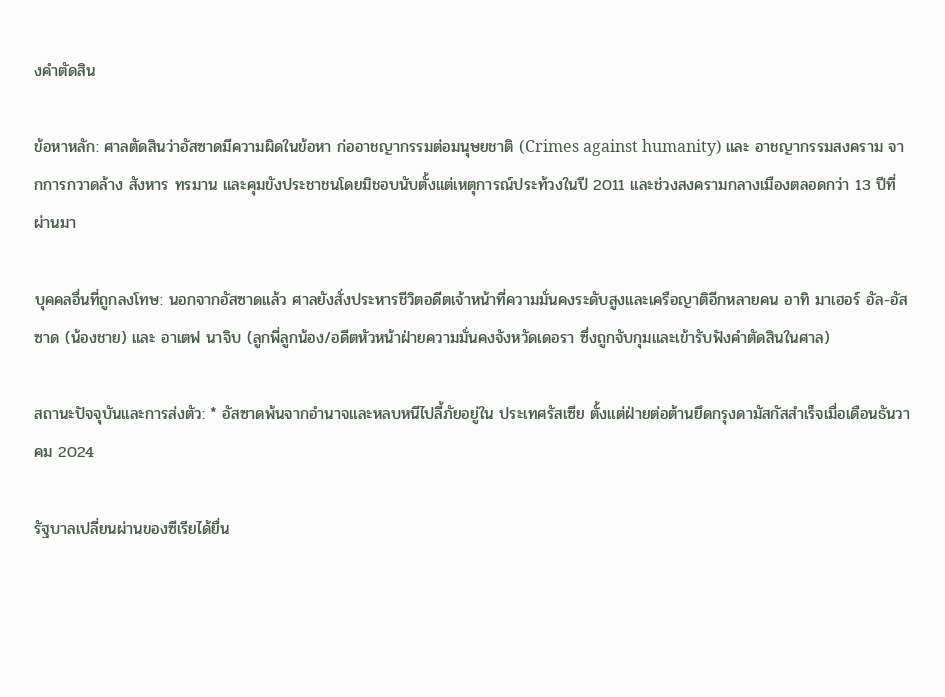งคำตัดสิน

ข้อหาหลัก: ศาลตัดสินว่าอัสซาดมีความผิดในข้อหา ก่ออาชญากรรมต่อมนุษยชาติ (Crimes against humanity) และ อาชญากรรมสงคราม จากการกวาดล้าง สังหาร ทรมาน และคุมขังประชาชนโดยมิชอบนับตั้งแต่เหตุการณ์ประท้วงในปี 2011 และช่วงสงครามกลางเมืองตลอดกว่า 13 ปีที่ผ่านมา

บุคคลอื่นที่ถูกลงโทษ: นอกจากอัสซาดแล้ว ศาลยังสั่งประหารชีวิตอดีตเจ้าหน้าที่ความมั่นคงระดับสูงและเครือญาติอีกหลายคน อาทิ มาเฮอร์ อัล-อัสซาด (น้องชาย) และ อาเตฟ นาจิบ (ลูกพี่ลูกน้อง/อดีตหัวหน้าฝ่ายความมั่นคงจังหวัดเดอรา ซึ่งถูกจับกุมและเข้ารับฟังคำตัดสินในศาล)

สถานะปัจจุบันและการส่งตัว: * อัสซาดพ้นจากอำนาจและหลบหนีไปลี้ภัยอยู่ใน ประเทศรัสเซีย ตั้งแต่ฝ่ายต่อต้านยึดกรุงดามัสกัสสำเร็จเมื่อเดือนธันวาคม 2024

รัฐบาลเปลี่ยนผ่านของซีเรียได้ยื่น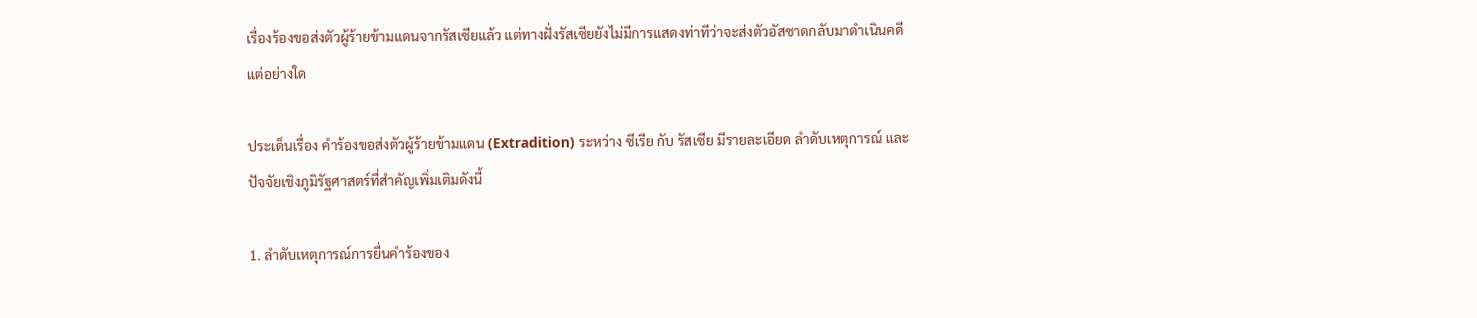เรื่องร้องขอส่งตัวผู้ร้ายข้ามแดนจากรัสเซียแล้ว แต่ทางฝั่งรัสเซียยังไม่มีการแสดงท่าทีว่าจะส่งตัวอัสซาดกลับมาดำเนินคดีแต่อย่างใด

ประเด็นเรื่อง คำร้องขอส่งตัวผู้ร้ายข้ามแดน (Extradition) ระหว่าง ซีเรีย กับ รัสเซีย มีรายละเอียด ลำดับเหตุการณ์ และปัจจัยเชิงภูมิรัฐศาสตร์ที่สำคัญเพิ่มเติมดังนี้

1. ลำดับเหตุการณ์การยื่นคำร้องของ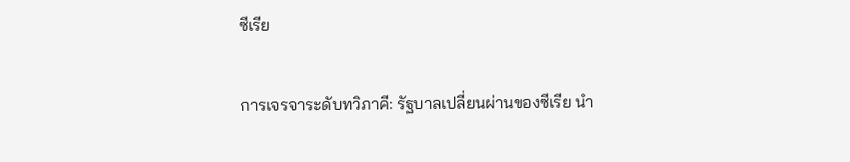ซีเรีย

การเจรจาระดับทวิภาคี: รัฐบาลเปลี่ยนผ่านของซีเรีย นำ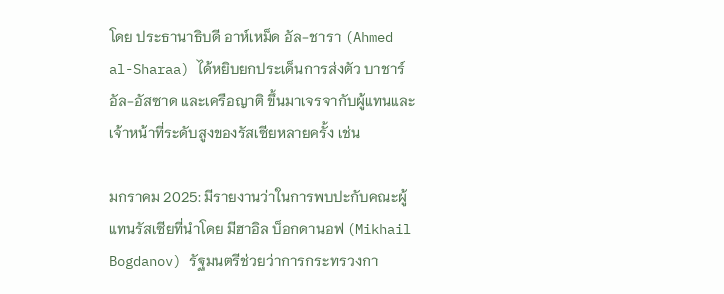โดย ประธานาธิบดี อาห์เหม็ด อัล-ชารา (Ahmed al-Sharaa) ได้หยิบยกประเด็นการส่งตัว บาชาร์ อัล-อัสซาด และเครือญาติ ขึ้นมาเจรจากับผู้แทนและเจ้าหน้าที่ระดับสูงของรัสเซียหลายครั้ง เช่น

มกราคม 2025: มีรายงานว่าในการพบปะกับคณะผู้แทนรัสเซียที่นำโดย มีฮาอิล บ็อกดานอฟ (Mikhail Bogdanov) รัฐมนตรีช่วยว่าการกระทรวงกา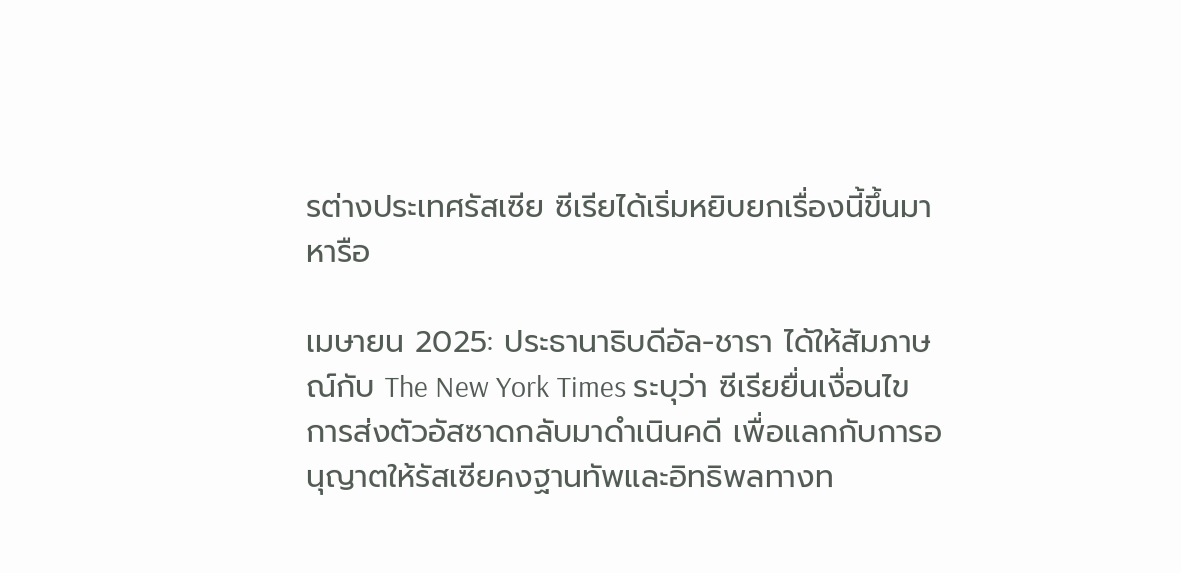รต่างประเทศรัสเซีย ซีเรียได้เริ่มหยิบยกเรื่องนี้ขึ้นมาหารือ

เมษายน 2025: ประธานาธิบดีอัล-ชารา ได้ให้สัมภาษณ์กับ The New York Times ระบุว่า ซีเรียยื่นเงื่อนไขการส่งตัวอัสซาดกลับมาดำเนินคดี เพื่อแลกกับการอนุญาตให้รัสเซียคงฐานทัพและอิทธิพลทางท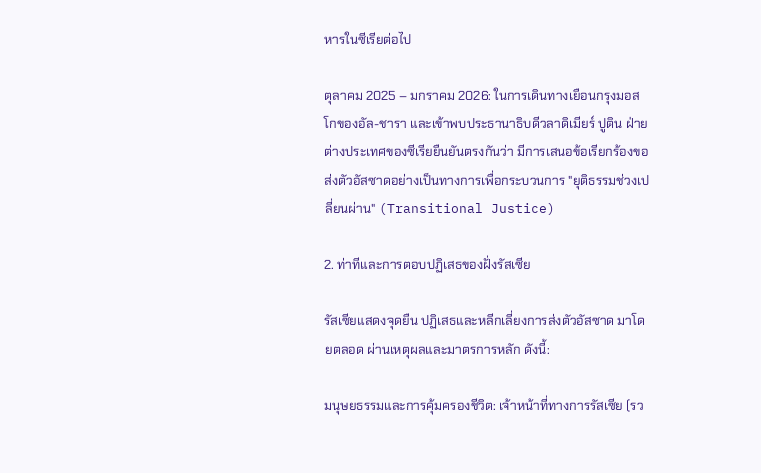หารในซีเรียต่อไป

ตุลาคม 2025 – มกราคม 2026: ในการเดินทางเยือนกรุงมอสโกของอัล-ชารา และเข้าพบประธานาธิบดีวลาดิเมียร์ ปูติน ฝ่ายต่างประเทศของซีเรียยืนยันตรงกันว่า มีการเสนอข้อเรียกร้องขอส่งตัวอัสซาดอย่างเป็นทางการเพื่อกระบวนการ "ยุติธรรมช่วงเปลี่ยนผ่าน" (Transitional Justice)

2. ท่าทีและการตอบปฏิเสธของฝั่งรัสเซีย

รัสเซียแสดงจุดยืน ปฏิเสธและหลีกเลี่ยงการส่งตัวอัสซาด มาโดยตลอด ผ่านเหตุผลและมาตรการหลัก ดังนี้:

มนุษยธรรมและการคุ้มครองชีวิต: เจ้าหน้าที่ทางการรัสเซีย (รว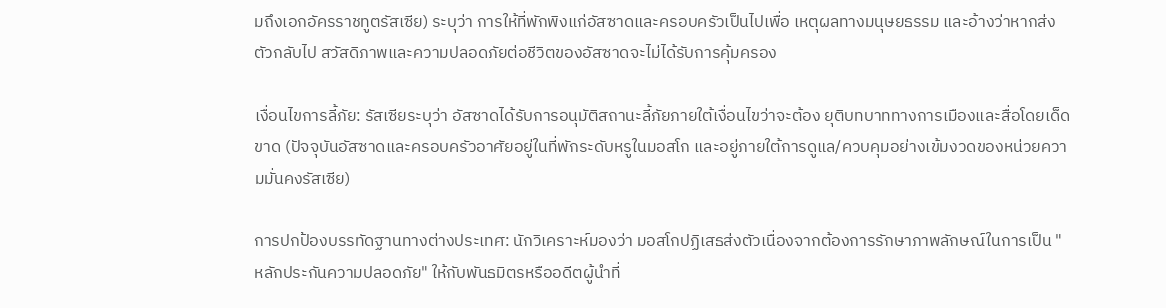มถึงเอกอัครราชทูตรัสเซีย) ระบุว่า การให้ที่พักพิงแก่อัสซาดและครอบครัวเป็นไปเพื่อ เหตุผลทางมนุษยธรรม และอ้างว่าหากส่งตัวกลับไป สวัสดิภาพและความปลอดภัยต่อชีวิตของอัสซาดจะไม่ได้รับการคุ้มครอง

เงื่อนไขการลี้ภัย: รัสเซียระบุว่า อัสซาดได้รับการอนุมัติสถานะลี้ภัยภายใต้เงื่อนไขว่าจะต้อง ยุติบทบาททางการเมืองและสื่อโดยเด็ดขาด (ปัจจุบันอัสซาดและครอบครัวอาศัยอยู่ในที่พักระดับหรูในมอสโก และอยู่ภายใต้การดูแล/ควบคุมอย่างเข้มงวดของหน่วยความมั่นคงรัสเซีย)

การปกป้องบรรทัดฐานทางต่างประเทศ: นักวิเคราะห์มองว่า มอสโกปฏิเสธส่งตัวเนื่องจากต้องการรักษาภาพลักษณ์ในการเป็น "หลักประกันความปลอดภัย" ให้กับพันธมิตรหรืออดีตผู้นำที่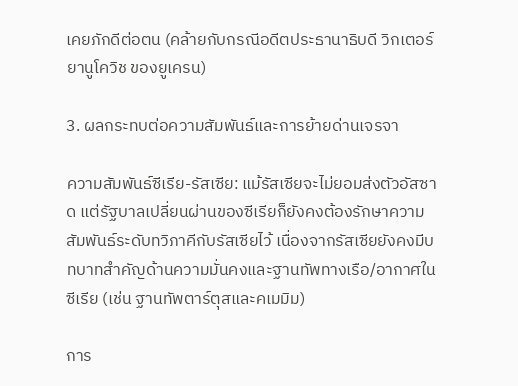เคยภักดีต่อตน (คล้ายกับกรณีอดีตประธานาธิบดี วิกเตอร์ ยานูโควิช ของยูเครน)

3. ผลกระทบต่อความสัมพันธ์และการย้ายด่านเจรจา

ความสัมพันธ์ซีเรีย-รัสเซีย: แม้รัสเซียจะไม่ยอมส่งตัวอัสซาด แต่รัฐบาลเปลี่ยนผ่านของซีเรียก็ยังคงต้องรักษาความสัมพันธ์ระดับทวิภาคีกับรัสเซียไว้ เนื่องจากรัสเซียยังคงมีบทบาทสำคัญด้านความมั่นคงและฐานทัพทางเรือ/อากาศในซีเรีย (เช่น ฐานทัพตาร์ตุสและคเมมิม)

การ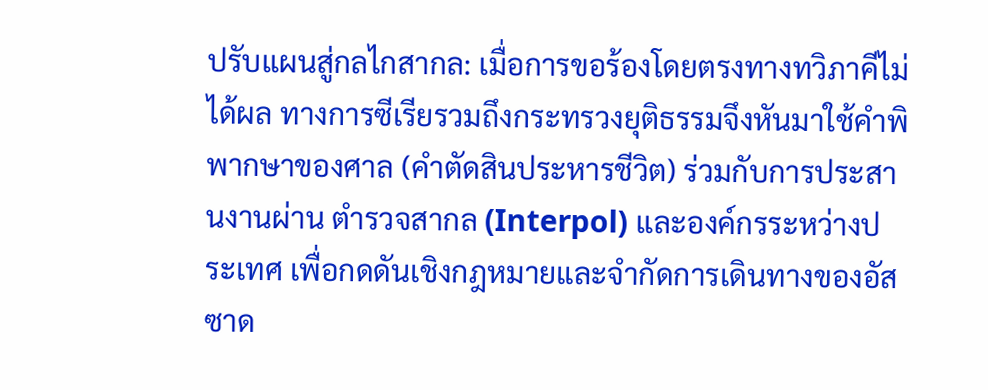ปรับแผนสู่กลไกสากล: เมื่อการขอร้องโดยตรงทางทวิภาคีไม่ได้ผล ทางการซีเรียรวมถึงกระทรวงยุติธรรมจึงหันมาใช้คำพิพากษาของศาล (คำตัดสินประหารชีวิต) ร่วมกับการประสานงานผ่าน ตำรวจสากล (Interpol) และองค์กรระหว่างประเทศ เพื่อกดดันเชิงกฎหมายและจำกัดการเดินทางของอัสซาด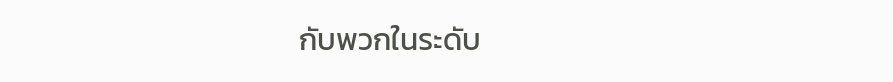กับพวกในระดับ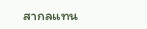สากลแทน